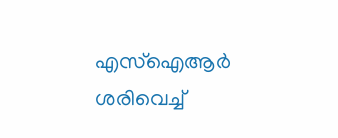എസ്ഐആർ ശരിവെച്ച്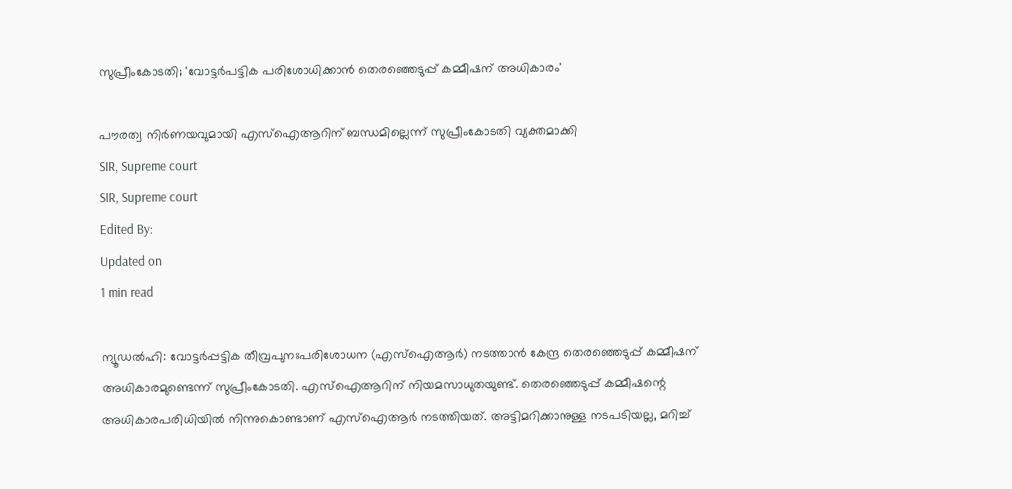സുപ്രീംകോടതി; 'വോട്ടർപട്ടിക പരിശോധിക്കാൻ തെരഞ്ഞെടുപ്പ് കമ്മീഷന് അധികാരം'

പൗരത്വ നിര്‍ണയവുമായി എസ്‌ഐആറിന് ബന്ധമില്ലെന്ന് സുപ്രീംകോടതി വ്യക്തമാക്കി
SIR, Supreme court
SIR, Supreme court
Edited By:
Updated on
1 min read

ന്യൂഡല്‍ഹി: വോട്ടര്‍പ്പട്ടിക തീവ്രപുനഃപരിശോധന (എസ്ഐആര്‍) നടത്താന്‍ കേന്ദ്ര തെരഞ്ഞെടുപ്പ് കമ്മീഷന് അധികാരമുണ്ടെന്ന് സുപ്രീംകോടതി. എസ്‌ഐആറിന് നിയമസാധുതയുണ്ട്. തെരഞ്ഞെടുപ്പ് കമ്മീഷന്റെ അധികാരപരിധിയില്‍ നിന്നുകൊണ്ടാണ് എസ്‌ഐആര്‍ നടത്തിയത്. അട്ടിമറിക്കാനുള്ള നടപടിയല്ല, മറിച്ച്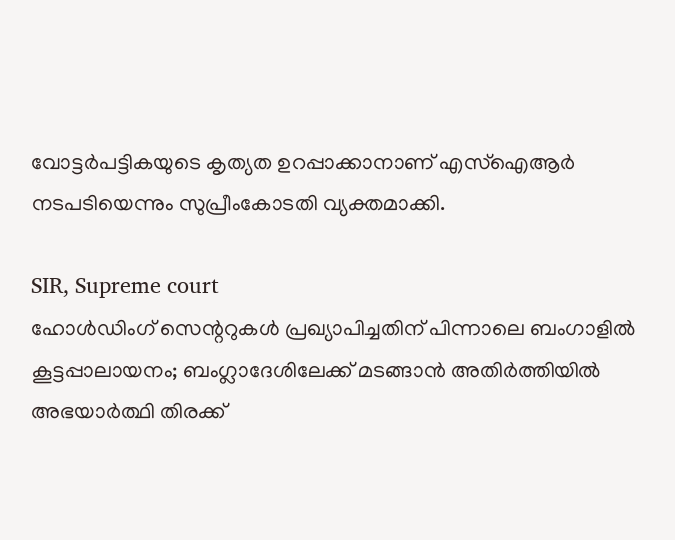വോട്ടര്‍പട്ടികയുടെ കൃത്യത ഉറപ്പാക്കാനാണ് എസ്‌ഐആര്‍ നടപടിയെന്നും സുപ്രീംകോടതി വ്യക്തമാക്കി.

SIR, Supreme court
ഹോൾഡിംഗ് സെന്ററുകൾ പ്രഖ്യാപിച്ചതിന് പിന്നാലെ ബംഗാളിൽ കൂട്ടപ്പാലായനം; ബംഗ്ലാദേശിലേക്ക് മടങ്ങാൻ അതിർത്തിയിൽ അഭയാർത്ഥി തിരക്ക്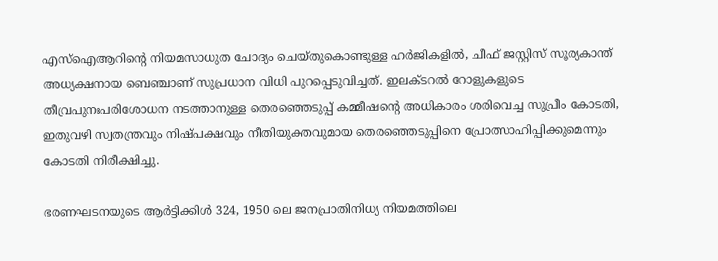എസ്ഐആറിന്റെ നിയമസാധുത ചോദ്യം ചെയ്തുകൊണ്ടുള്ള ഹര്‍ജികളില്‍, ചീഫ് ജസ്റ്റിസ് സൂര്യകാന്ത് അധ്യക്ഷനായ ബെഞ്ചാണ് സുപ്രധാന വിധി പുറപ്പെടുവിച്ചത്. ഇലക്ടറല്‍ റോളുകളുടെ തീവ്രപുനഃപരിശോധന നടത്താനുള്ള തെരഞ്ഞെടുപ്പ് കമ്മീഷന്റെ അധികാരം ശരിവെച്ച സുപ്രീം കോടതി, ഇതുവഴി സ്വതന്ത്രവും നിഷ്പക്ഷവും നീതിയുക്തവുമായ തെരഞ്ഞെടുപ്പിനെ പ്രോത്സാഹിപ്പിക്കുമെന്നും കോടതി നിരീക്ഷിച്ചു.

ഭരണഘടനയുടെ ആര്‍ട്ടിക്കിള്‍ 324, 1950 ലെ ജനപ്രാതിനിധ്യ നിയമത്തിലെ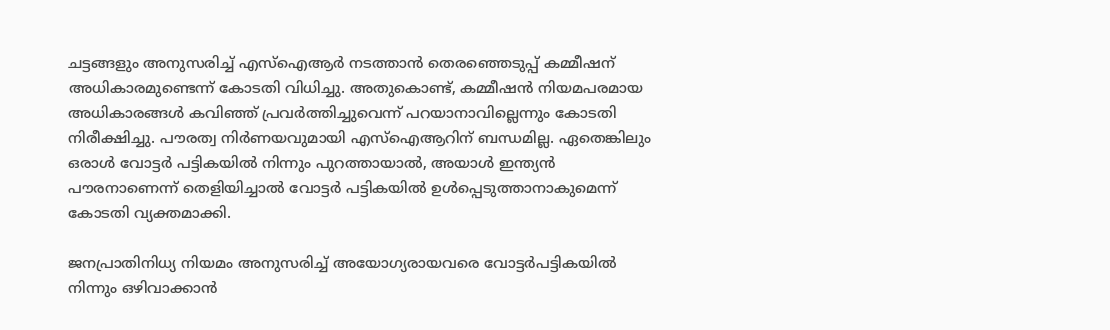ചട്ടങ്ങളും അനുസരിച്ച് എസ്‌ഐആര്‍ നടത്താന്‍ തെരഞ്ഞെടുപ്പ് കമ്മീഷന് അധികാരമുണ്ടെന്ന് കോടതി വിധിച്ചു. അതുകൊണ്ട്, കമ്മീഷന്‍ നിയമപരമായ അധികാരങ്ങള്‍ കവിഞ്ഞ് പ്രവര്‍ത്തിച്ചുവെന്ന് പറയാനാവില്ലെന്നും കോടതി നിരീക്ഷിച്ചു. പൗരത്വ നിര്‍ണയവുമായി എസ്‌ഐആറിന് ബന്ധമില്ല. ഏതെങ്കിലും ഒരാള്‍ വോട്ടര്‍ പട്ടികയില്‍ നിന്നും പുറത്തായാല്‍, അയാള്‍ ഇന്ത്യന്‍ പൗരനാണെന്ന് തെളിയിച്ചാല്‍ വോട്ടര്‍ പട്ടികയില്‍ ഉള്‍പ്പെടുത്താനാകുമെന്ന് കോടതി വ്യക്തമാക്കി.

ജനപ്രാതിനിധ്യ നിയമം അനുസരിച്ച് അയോഗ്യരായവരെ വോട്ടര്‍പട്ടികയില്‍ നിന്നും ഒഴിവാക്കാന്‍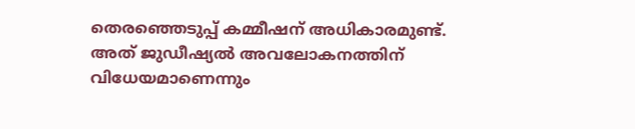തെരഞ്ഞെടുപ്പ് കമ്മീഷന് അധികാരമുണ്ട്. അത് ജുഡീഷ്യല്‍ അവലോകനത്തിന് വിധേയമാണെന്നും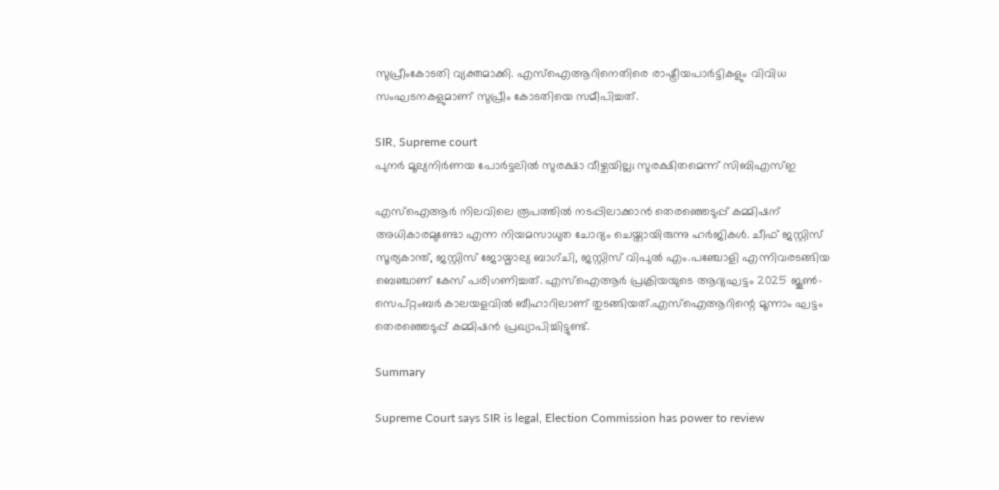സുപ്രീംകോടതി വ്യക്തമാക്കി. എസ്‌ഐആറിനെതിരെ രാഷ്ട്രീയപാര്‍ട്ടികളും വിവിധ സംഘടനകളുമാണ് സുപ്രീം കോടതിയെ സമീപിച്ചത്.

SIR, Supreme court
പുനര്‍ മൂല്യനിര്‍ണയ പോര്‍ട്ടലില്‍ സുരക്ഷാ വീഴ്ചയില്ല; സുരക്ഷിതമെന്ന് സിബിഎസ്ഇ

എസ്‌ഐആര്‍ നിലവിലെ രൂപത്തില്‍ നടപ്പിലാക്കാന്‍ തെരഞ്ഞെടുപ്പ് കമ്മിഷന് അധികാരമുണ്ടോ എന്ന നിയമസാധുത ചോദ്യം ചെയ്തായിരുന്നു ഹര്‍ജികള്‍. ചീഫ് ജസ്റ്റിസ് സൂര്യകാന്ത്, ജസ്റ്റിസ് ജോയ്മാല്യ ബാഗ്ചി, ജസ്റ്റിസ് വിപുൽ എം.പഞ്ചോളി എന്നിവരടങ്ങിയ ബെഞ്ചാണ് കേസ് പരിഗണിച്ചത്. എസ്ഐആർ പ്രക്രിയയുടെ ആദ്യഘട്ടം 2025 ജൂൺ-സെപ്റ്റംബർ കാലയളവിൽ ബീഹാറിലാണ് തുടങ്ങിയത്.എസ്ഐആറിന്റെ മൂന്നാം ഘട്ടം തെരഞ്ഞെടുപ്പ് കമ്മിഷൻ പ്രഖ്യാപിച്ചിട്ടുണ്ട്.

Summary

Supreme Court says SIR is legal, Election Commission has power to review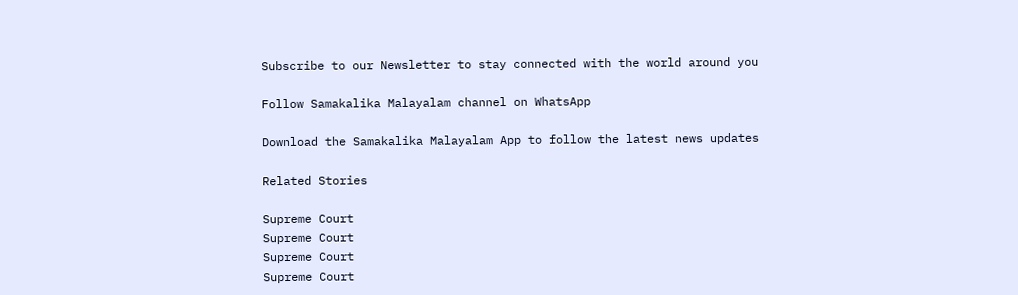Subscribe to our Newsletter to stay connected with the world around you

Follow Samakalika Malayalam channel on WhatsApp

Download the Samakalika Malayalam App to follow the latest news updates

Related Stories

Supreme Court
Supreme Court
Supreme Court
Supreme Court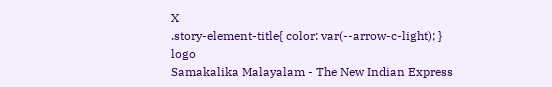X
.story-element-title{ color: var(--arrow-c-light); }
logo
Samakalika Malayalam - The New Indian Express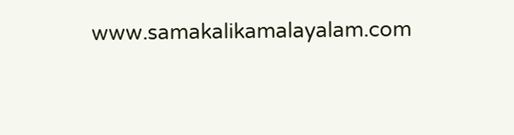www.samakalikamalayalam.com